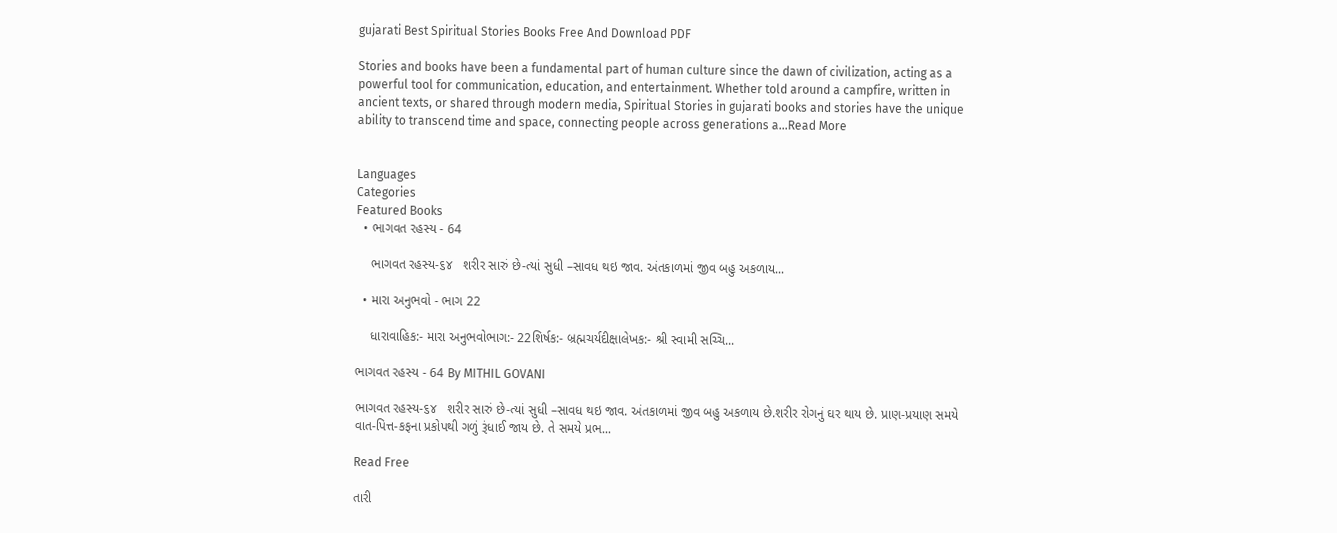gujarati Best Spiritual Stories Books Free And Download PDF

Stories and books have been a fundamental part of human culture since the dawn of civilization, acting as a powerful tool for communication, education, and entertainment. Whether told around a campfire, written in ancient texts, or shared through modern media, Spiritual Stories in gujarati books and stories have the unique ability to transcend time and space, connecting people across generations a...Read More


Languages
Categories
Featured Books
  • ભાગવત રહસ્ય - 64

    ભાગવત રહસ્ય-૬૪   શરીર સારું છે-ત્યાં સુધી –સાવધ થઇ જાવ. અંતકાળમાં જીવ બહુ અકળાય...

  • મારા અનુભવો - ભાગ 22

    ધારાવાહિક:- મારા અનુભવોભાગ:- 22શિર્ષક:- બ્રહ્મચર્યદીક્ષાલેખક:- શ્રી સ્વામી સચ્ચિ...

ભાગવત રહસ્ય - 64 By MITHIL GOVANI

ભાગવત રહસ્ય-૬૪   શરીર સારું છે-ત્યાં સુધી –સાવધ થઇ જાવ. અંતકાળમાં જીવ બહુ અકળાય છે.શરીર રોગનું ઘર થાય છે. પ્રાણ-પ્રયાણ સમયે વાત-પિત્ત-કફના પ્રકોપથી ગળું રૂંધાઈ જાય છે. તે સમયે પ્રભ...

Read Free

તારી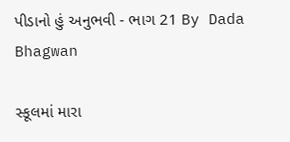પીડાનો હું અનુભવી - ભાગ 21 By Dada Bhagwan

સ્કૂલમાં મારા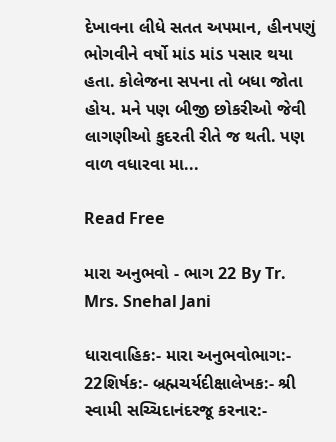દેખાવના લીધે સતત અપમાન, હીનપણું ભોગવીને વર્ષો માંડ માંડ પસાર થયા હતા. કોલેજના સપના તો બધા જોતા હોય. મને પણ બીજી છોકરીઓ જેવી લાગણીઓ કુદરતી રીતે જ થતી. પણ વાળ વધારવા મા...

Read Free

મારા અનુભવો - ભાગ 22 By Tr. Mrs. Snehal Jani

ધારાવાહિક:- મારા અનુભવોભાગ:- 22શિર્ષક:- બ્રહ્મચર્યદીક્ષાલેખક:- શ્રી સ્વામી સચ્ચિદાનંદરજૂ કરનાર:-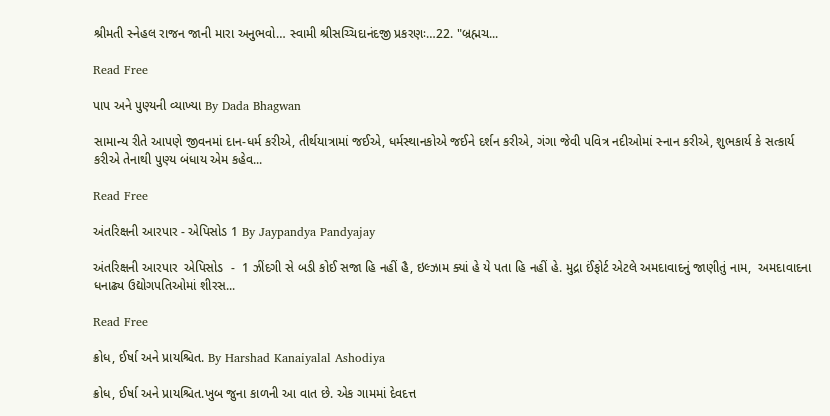શ્રીમતી સ્નેહલ રાજન જાની મારા અનુભવો… સ્વામી શ્રીસચ્ચિદાનંદજી પ્રકરણઃ…22. "બ્રહ્મચ...

Read Free

પાપ અને પુણ્યની વ્યાખ્યા By Dada Bhagwan

સામાન્ય રીતે આપણે જીવનમાં દાન-ધર્મ કરીએ, તીર્થયાત્રામાં જઈએ, ધર્મસ્થાનકોએ જઈને દર્શન કરીએ, ગંગા જેવી પવિત્ર નદીઓમાં સ્નાન કરીએ, શુભકાર્ય કે સત્કાર્ય કરીએ તેનાથી પુણ્ય બંધાય એમ કહેવ...

Read Free

અંતરિક્ષની આરપાર - એપિસોડ 1 By Jaypandya Pandyajay

અંતરિક્ષની આરપાર  એપિસોડ  -  1 ઝીંદગી સે બડી કોઈ સજા હિ નહીં હૈ, ઇલ્ઝામ ક્યાં હે યે પતા હિ નહીં હે. મુદ્રા ઈંફોર્ટ એટલે અમદાવાદનું જાણીતું નામ,  અમદાવાદના ધનાઢ્ય ઉદ્યોગપતિઓમાં શીરસ...

Read Free

ક્રોધ, ઈર્ષા અને પ્રાયશ્ચિત. By Harshad Kanaiyalal Ashodiya

ક્રોધ, ઈર્ષા અને પ્રાયશ્ચિત.ખુબ જુના કાળની આ વાત છે. એક ગામમાં દેવદત્ત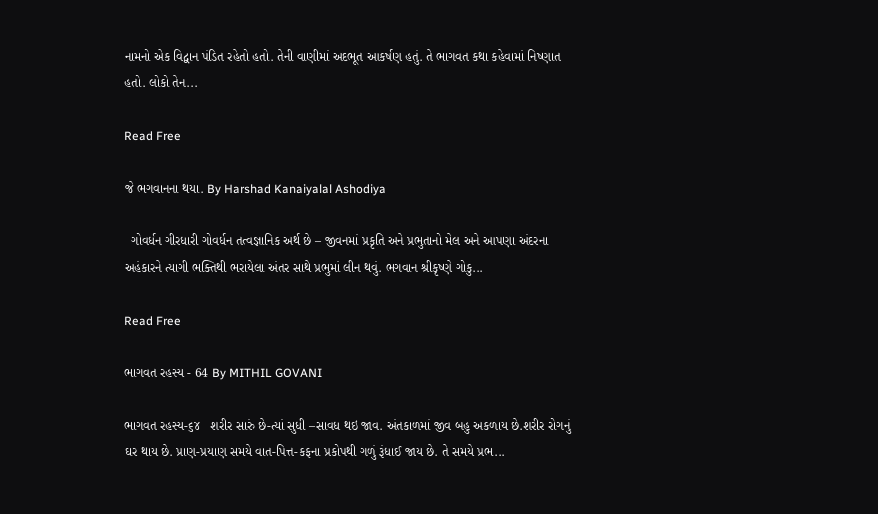નામનો એક વિદ્વાન પંડિત રહેતો હતો. તેની વાણીમાં અદભૂત આકર્ષણ હતું. તે ભાગવત કથા કહેવામાં નિષ્ણાત હતો. લોકો તેન...

Read Free

જે ભગવાનના થયા. By Harshad Kanaiyalal Ashodiya

  ગોવર્ધન ગીરધારી ગોવર્ધન તત્વજ્ઞાનિક અર્થ છે – જીવનમાં પ્રકૃતિ અને પ્રભુતાનો મેલ અને આપણા અંદરના અહંકારને ત્યાગી ભક્તિથી ભરાયેલા અંતર સાથે પ્રભુમાં લીન થવું. ભગવાન શ્રીકૃષ્ણે ગોકુ...

Read Free

ભાગવત રહસ્ય - 64 By MITHIL GOVANI

ભાગવત રહસ્ય-૬૪   શરીર સારું છે-ત્યાં સુધી –સાવધ થઇ જાવ. અંતકાળમાં જીવ બહુ અકળાય છે.શરીર રોગનું ઘર થાય છે. પ્રાણ-પ્રયાણ સમયે વાત-પિત્ત-કફના પ્રકોપથી ગળું રૂંધાઈ જાય છે. તે સમયે પ્રભ...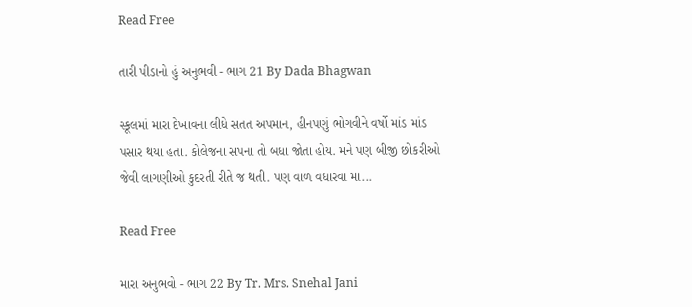Read Free

તારી પીડાનો હું અનુભવી - ભાગ 21 By Dada Bhagwan

સ્કૂલમાં મારા દેખાવના લીધે સતત અપમાન, હીનપણું ભોગવીને વર્ષો માંડ માંડ પસાર થયા હતા. કોલેજના સપના તો બધા જોતા હોય. મને પણ બીજી છોકરીઓ જેવી લાગણીઓ કુદરતી રીતે જ થતી. પણ વાળ વધારવા મા...

Read Free

મારા અનુભવો - ભાગ 22 By Tr. Mrs. Snehal Jani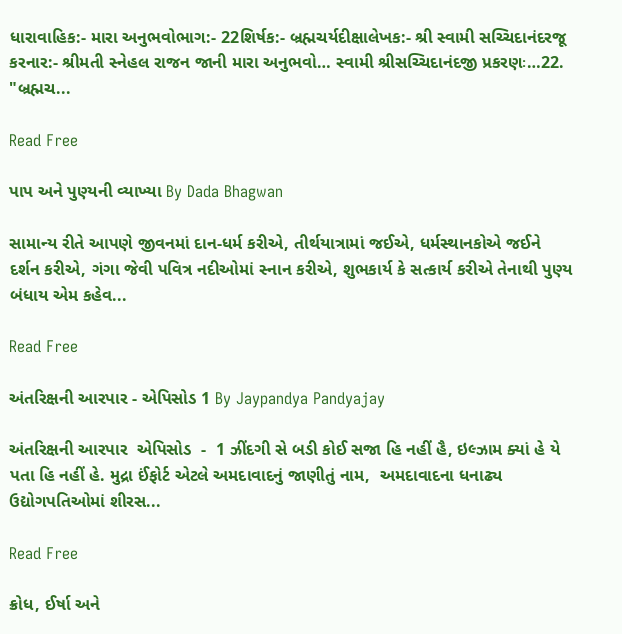ધારાવાહિક:- મારા અનુભવોભાગ:- 22શિર્ષક:- બ્રહ્મચર્યદીક્ષાલેખક:- શ્રી સ્વામી સચ્ચિદાનંદરજૂ કરનાર:- શ્રીમતી સ્નેહલ રાજન જાની મારા અનુભવો… સ્વામી શ્રીસચ્ચિદાનંદજી પ્રકરણઃ…22. "બ્રહ્મચ...

Read Free

પાપ અને પુણ્યની વ્યાખ્યા By Dada Bhagwan

સામાન્ય રીતે આપણે જીવનમાં દાન-ધર્મ કરીએ, તીર્થયાત્રામાં જઈએ, ધર્મસ્થાનકોએ જઈને દર્શન કરીએ, ગંગા જેવી પવિત્ર નદીઓમાં સ્નાન કરીએ, શુભકાર્ય કે સત્કાર્ય કરીએ તેનાથી પુણ્ય બંધાય એમ કહેવ...

Read Free

અંતરિક્ષની આરપાર - એપિસોડ 1 By Jaypandya Pandyajay

અંતરિક્ષની આરપાર  એપિસોડ  -  1 ઝીંદગી સે બડી કોઈ સજા હિ નહીં હૈ, ઇલ્ઝામ ક્યાં હે યે પતા હિ નહીં હે. મુદ્રા ઈંફોર્ટ એટલે અમદાવાદનું જાણીતું નામ,  અમદાવાદના ધનાઢ્ય ઉદ્યોગપતિઓમાં શીરસ...

Read Free

ક્રોધ, ઈર્ષા અને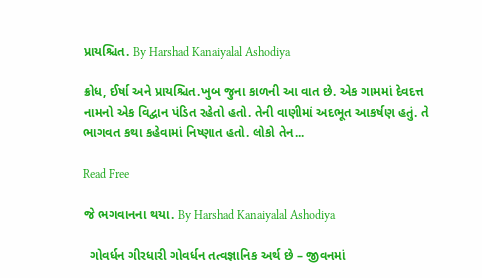પ્રાયશ્ચિત. By Harshad Kanaiyalal Ashodiya

ક્રોધ, ઈર્ષા અને પ્રાયશ્ચિત.ખુબ જુના કાળની આ વાત છે. એક ગામમાં દેવદત્ત નામનો એક વિદ્વાન પંડિત રહેતો હતો. તેની વાણીમાં અદભૂત આકર્ષણ હતું. તે ભાગવત કથા કહેવામાં નિષ્ણાત હતો. લોકો તેન...

Read Free

જે ભગવાનના થયા. By Harshad Kanaiyalal Ashodiya

  ગોવર્ધન ગીરધારી ગોવર્ધન તત્વજ્ઞાનિક અર્થ છે – જીવનમાં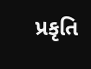પ્રકૃતિ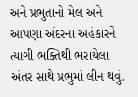અને પ્રભુતાનો મેલ અને આપણા અંદરના અહંકારને ત્યાગી ભક્તિથી ભરાયેલા અંતર સાથે પ્રભુમાં લીન થવું.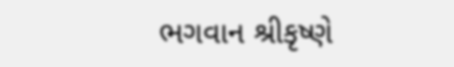ભગવાન શ્રીકૃષ્ણે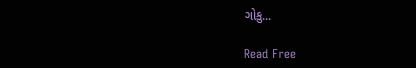ગોકુ...

Read Free